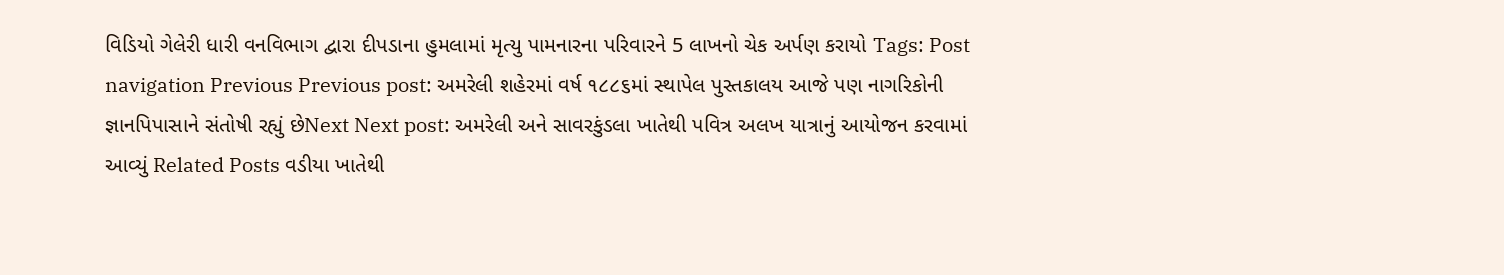વિડિયો ગેલેરી ધારી વનવિભાગ દ્વારા દીપડાના હુમલામાં મૃત્યુ પામનારના પરિવારને 5 લાખનો ચેક અર્પણ કરાયો Tags: Post navigation Previous Previous post: અમરેલી શહેરમાં વર્ષ ૧૮૮૬માં સ્થાપેલ પુસ્તકાલય આજે પણ નાગરિકોની જ્ઞાનપિપાસાને સંતોષી રહ્યું છેNext Next post: અમરેલી અને સાવરકુંડલા ખાતેથી પવિત્ર અલખ યાત્રાનું આયોજન કરવામાં આવ્યું Related Posts વડીયા ખાતેથી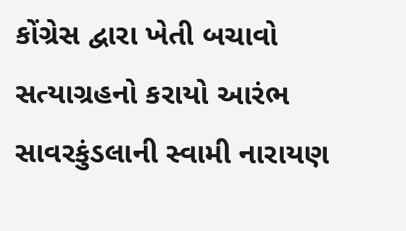કોંગ્રેસ દ્વારા ખેતી બચાવો સત્યાગ્રહનો કરાયો આરંભ સાવરકુંડલાની સ્વામી નારાયણ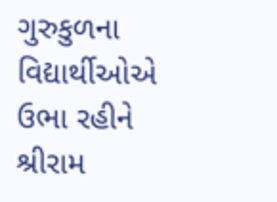ગુરુકુળના વિદ્યાર્થીઓએ ઉભા રહીને શ્રીરામ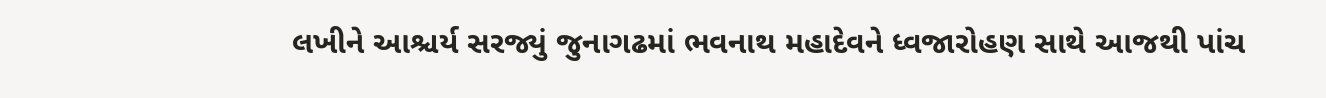લખીને આશ્ચર્ય સરજ્યું જુનાગઢમાં ભવનાથ મહાદેવને ધ્વજારોહણ સાથે આજથી પાંચ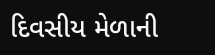દિવસીય મેળાની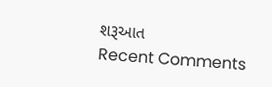શરૂઆત
Recent Comments